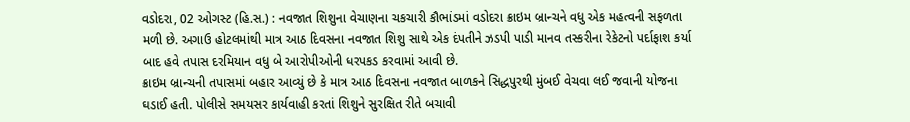વડોદરા, 02 ઓગસ્ટ (હિ.સ.) : નવજાત શિશુના વેચાણના ચકચારી કૌભાંડમાં વડોદરા ક્રાઇમ બ્રાન્ચને વધુ એક મહત્વની સફળતા મળી છે. અગાઉ હોટલમાંથી માત્ર આઠ દિવસના નવજાત શિશુ સાથે એક દંપતીને ઝડપી પાડી માનવ તસ્કરીના રેકેટનો પર્દાફાશ કર્યા બાદ હવે તપાસ દરમિયાન વધુ બે આરોપીઓની ધરપકડ કરવામાં આવી છે.
ક્રાઇમ બ્રાન્ચની તપાસમાં બહાર આવ્યું છે કે માત્ર આઠ દિવસના નવજાત બાળકને સિદ્ધપુરથી મુંબઈ વેચવા લઈ જવાની યોજના ઘડાઈ હતી. પોલીસે સમયસર કાર્યવાહી કરતાં શિશુને સુરક્ષિત રીતે બચાવી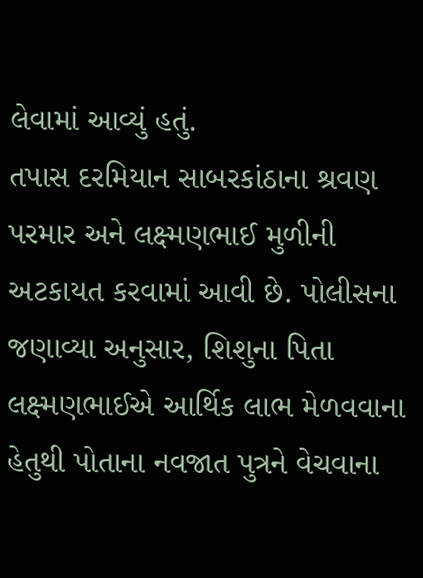લેવામાં આવ્યું હતું.
તપાસ દરમિયાન સાબરકાંઠાના શ્રવણ પરમાર અને લક્ષ્મણભાઈ મુળીની અટકાયત કરવામાં આવી છે. પોલીસના જણાવ્યા અનુસાર, શિશુના પિતા લક્ષ્મણભાઈએ આર્થિક લાભ મેળવવાના હેતુથી પોતાના નવજાત પુત્રને વેચવાના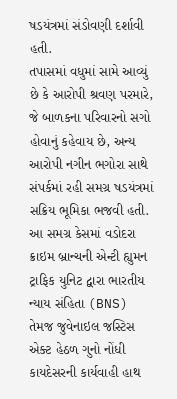ષડયંત્રમાં સંડોવણી દર્શાવી હતી.
તપાસમાં વધુમાં સામે આવ્યું છે કે આરોપી શ્રવણ પરમારે, જે બાળકના પરિવારનો સગો હોવાનું કહેવાય છે, અન્ય આરોપી નગીન ભગોરા સાથે સંપર્કમાં રહી સમગ્ર ષડયંત્રમાં સક્રિય ભૂમિકા ભજવી હતી.
આ સમગ્ર કેસમાં વડોદરા ક્રાઇમ બ્રાન્ચની એન્ટી હ્યુમન ટ્રાફિક યુનિટ દ્વારા ભારતીય ન્યાય સંહિતા (BNS) તેમજ જુવેનાઇલ જસ્ટિસ એક્ટ હેઠળ ગુનો નોંધી કાયદેસરની કાર્યવાહી હાથ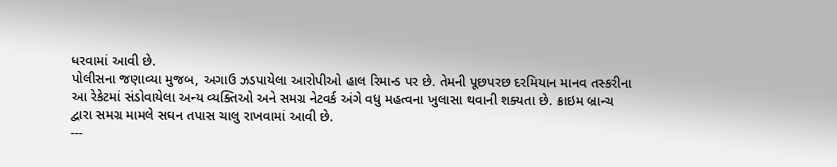ધરવામાં આવી છે.
પોલીસના જણાવ્યા મુજબ, અગાઉ ઝડપાયેલા આરોપીઓ હાલ રિમાન્ડ પર છે. તેમની પૂછપરછ દરમિયાન માનવ તસ્કરીના આ રેકેટમાં સંડોવાયેલા અન્ય વ્યક્તિઓ અને સમગ્ર નેટવર્ક અંગે વધુ મહત્વના ખુલાસા થવાની શક્યતા છે. ક્રાઇમ બ્રાન્ચ દ્વારા સમગ્ર મામલે સઘન તપાસ ચાલુ રાખવામાં આવી છે.
---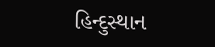હિન્દુસ્થાન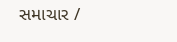સમાચાર /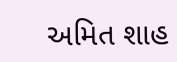અમિત શાહ